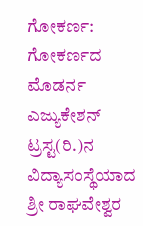ಗೋಕರ್ಣ: ಗೋಕರ್ಣದ ಮೊಡರ್ನ ಎಜ್ಯುಕೇಶನ್ ಟ್ರಸ್ಟ(ರಿ.)ನ ವಿದ್ಯಾಸಂಸ್ಥೆಯಾದ ಶ್ರೀ ರಾಘವೇಶ್ವರ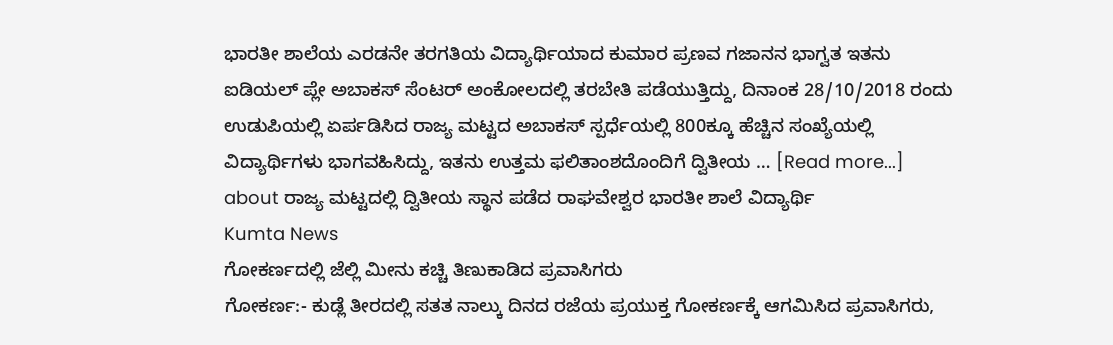ಭಾರತೀ ಶಾಲೆಯ ಎರಡನೇ ತರಗತಿಯ ವಿದ್ಯಾರ್ಥಿಯಾದ ಕುಮಾರ ಪ್ರಣವ ಗಜಾನನ ಭಾಗ್ವತ ಇತನು ಐಡಿಯಲ್ ಪ್ಲೇ ಅಬಾಕಸ್ ಸೆಂಟರ್ ಅಂಕೋಲದಲ್ಲಿ ತರಬೇತಿ ಪಡೆಯುತ್ತಿದ್ದು, ದಿನಾಂಕ 28/10/2018 ರಂದು ಉಡುಪಿಯಲ್ಲಿ ಏರ್ಪಡಿಸಿದ ರಾಜ್ಯ ಮಟ್ಟದ ಅಬಾಕಸ್ ಸ್ಪರ್ಧೆಯಲ್ಲಿ 800ಕ್ಕೂ ಹೆಚ್ಚಿನ ಸಂಖ್ಯೆಯಲ್ಲಿ ವಿದ್ಯಾರ್ಥಿಗಳು ಭಾಗವಹಿಸಿದ್ದು, ಇತನು ಉತ್ತಮ ಫಲಿತಾಂಶದೊಂದಿಗೆ ದ್ವಿತೀಯ … [Read more...] about ರಾಜ್ಯ ಮಟ್ಟದಲ್ಲಿ ದ್ವಿತೀಯ ಸ್ಥಾನ ಪಡೆದ ರಾಘವೇಶ್ವರ ಭಾರತೀ ಶಾಲೆ ವಿದ್ಯಾರ್ಥಿ
Kumta News
ಗೋಕರ್ಣದಲ್ಲಿ ಜೆಲ್ಲಿ ಮೀನು ಕಚ್ಚಿ ತಿಣುಕಾಡಿದ ಪ್ರವಾಸಿಗರು
ಗೋಕರ್ಣ:- ಕುಡ್ಲೆ ತೀರದಲ್ಲಿ ಸತತ ನಾಲ್ಕು ದಿನದ ರಜೆಯ ಪ್ರಯುಕ್ತ ಗೋಕರ್ಣಕ್ಕೆ ಆಗಮಿಸಿದ ಪ್ರವಾಸಿಗರು,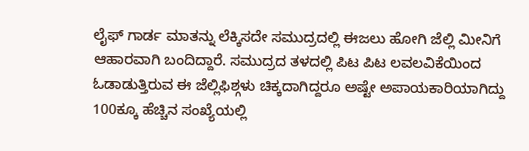ಲೈಫ್ ಗಾರ್ಡ ಮಾತನ್ನು ಲೆಕ್ಕಿಸದೇ ಸಮುದ್ರದಲ್ಲಿ ಈಜಲು ಹೋಗಿ ಜೆಲ್ಲಿ ಮೀನಿಗೆ ಆಹಾರವಾಗಿ ಬಂದಿದ್ದಾರೆ. ಸಮುದ್ರದ ತಳದಲ್ಲಿ ಪಿಟ ಪಿಟ ಲವಲವಿಕೆಯಿಂದ ಓಡಾಡುತ್ತಿರುವ ಈ ಜೆಲ್ಲಿಫಿಶ್ಗಳು ಚಿಕ್ಕದಾಗಿದ್ದರೂ ಅಷ್ಟೇ ಅಪಾಯಕಾರಿಯಾಗಿದ್ದು 100ಕ್ಕೂ ಹೆಚ್ಚಿನ ಸಂಖ್ಯೆಯಲ್ಲಿ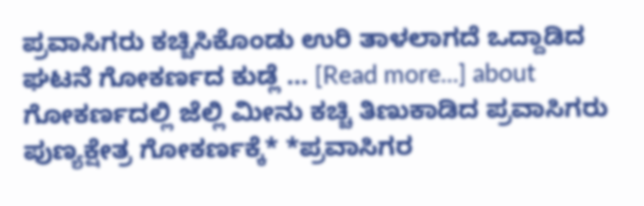ಪ್ರವಾಸಿಗರು ಕಚ್ಚಿಸಿಕೊಂಡು ಉರಿ ತಾಳಲಾಗದೆ ಒದ್ದಾಡಿದ ಘಟನೆ ಗೋಕರ್ಣದ ಕುಡ್ಲೆ … [Read more...] about ಗೋಕರ್ಣದಲ್ಲಿ ಜೆಲ್ಲಿ ಮೀನು ಕಚ್ಚಿ ತಿಣುಕಾಡಿದ ಪ್ರವಾಸಿಗರು
ಪುಣ್ಯಕ್ಷೇತ್ರ ಗೋಕರ್ಣಕ್ಕೆ* *ಪ್ರವಾಸಿಗರ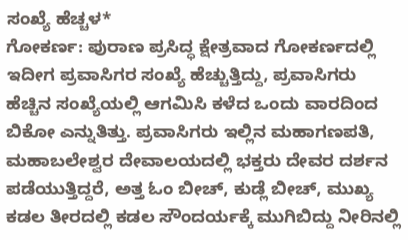ಸಂಖ್ಯೆ ಹೆಚ್ಚಳ*
ಗೋಕರ್ಣ: ಪುರಾಣ ಪ್ರಸಿದ್ಧ ಕ್ಷೇತ್ರವಾದ ಗೋಕರ್ಣದಲ್ಲಿ ಇದೀಗ ಪ್ರವಾಸಿಗರ ಸಂಖ್ಯೆ ಹೆಚ್ಚುತ್ತಿದ್ದು, ಪ್ರವಾಸಿಗರು ಹೆಚ್ಚಿನ ಸಂಖ್ಯೆಯಲ್ಲಿ ಆಗಮಿಸಿ ಕಳೆದ ಒಂದು ವಾರದಿಂದ ಬಿಕೋ ಎನ್ನುತಿತ್ತು. ಪ್ರವಾಸಿಗರು ಇಲ್ಲಿನ ಮಹಾಗಣಪತಿ, ಮಹಾಬಲೇಶ್ವರ ದೇವಾಲಯದಲ್ಲಿ ಭಕ್ತರು ದೇವರ ದರ್ಶನ ಪಡೆಯುತ್ತಿದ್ದರೆ, ಅತ್ತ ಓಂ ಬೀಚ್, ಕುಡ್ಲೆ ಬೀಚ್, ಮುಖ್ಯ ಕಡಲ ತೀರದಲ್ಲಿ ಕಡಲ ಸೌಂದರ್ಯಕ್ಕೆ ಮುಗಿಬಿದ್ದು ನೀರಿನಲ್ಲಿ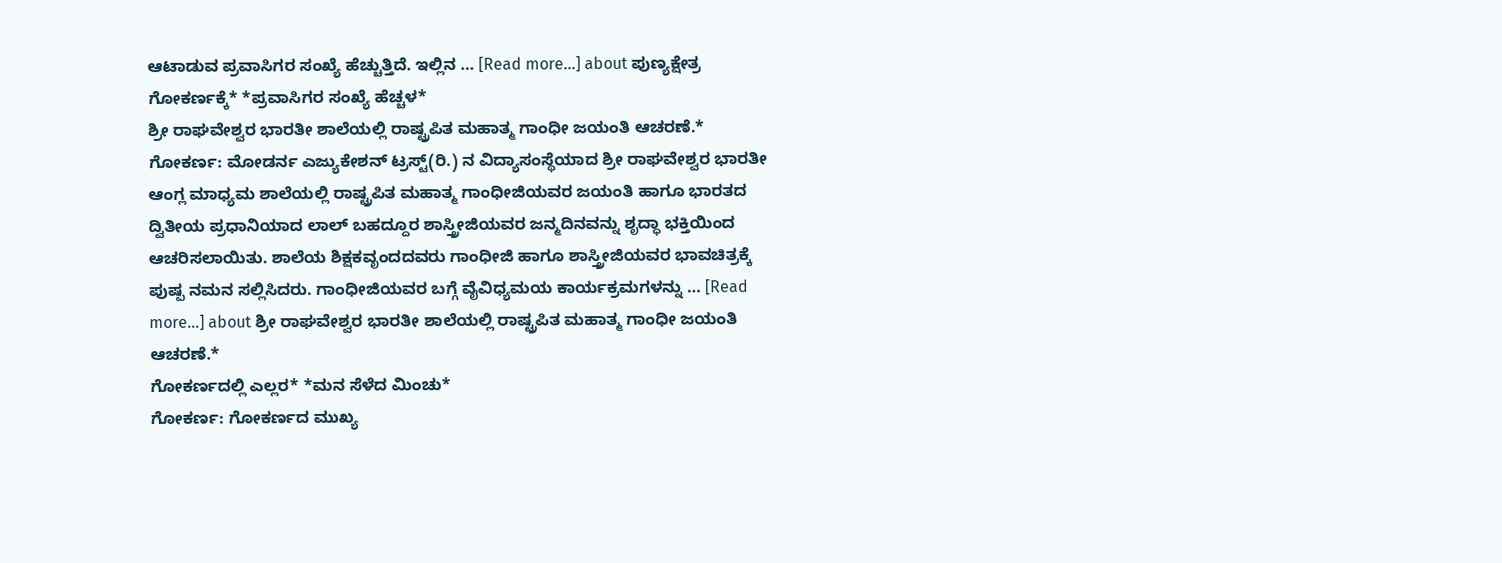ಆಟಾಡುವ ಪ್ರವಾಸಿಗರ ಸಂಖ್ಯೆ ಹೆಚ್ಚುತ್ತಿದೆ. ಇಲ್ಲಿನ … [Read more...] about ಪುಣ್ಯಕ್ಷೇತ್ರ ಗೋಕರ್ಣಕ್ಕೆ* *ಪ್ರವಾಸಿಗರ ಸಂಖ್ಯೆ ಹೆಚ್ಚಳ*
ಶ್ರೀ ರಾಘವೇಶ್ವರ ಭಾರತೀ ಶಾಲೆಯಲ್ಲಿ ರಾಷ್ಟ್ರಪಿತ ಮಹಾತ್ಮ ಗಾಂಧೀ ಜಯಂತಿ ಆಚರಣೆ.*
ಗೋಕರ್ಣ: ಮೋಡರ್ನ ಎಜ್ಯುಕೇಶನ್ ಟ್ರಸ್ಟ್(ರಿ.) ನ ವಿದ್ಯಾಸಂಸ್ಥೆಯಾದ ಶ್ರೀ ರಾಘವೇಶ್ವರ ಭಾರತೀ ಆಂಗ್ಲ ಮಾಧ್ಯಮ ಶಾಲೆಯಲ್ಲಿ ರಾಷ್ಟ್ರಪಿತ ಮಹಾತ್ಮ ಗಾಂಧೀಜಿಯವರ ಜಯಂತಿ ಹಾಗೂ ಭಾರತದ ದ್ವಿತೀಯ ಪ್ರಧಾನಿಯಾದ ಲಾಲ್ ಬಹದ್ದೂರ ಶಾಸ್ತ್ರೀಜಿಯವರ ಜನ್ಮದಿನವನ್ನು ಶೃದ್ಧಾ ಭಕ್ತಿಯಿಂದ ಆಚರಿಸಲಾಯಿತು. ಶಾಲೆಯ ಶಿಕ್ಷಕವೃಂದದವರು ಗಾಂಧೀಜಿ ಹಾಗೂ ಶಾಸ್ತ್ರೀಜಿಯವರ ಭಾವಚಿತ್ರಕ್ಕೆ ಪುಷ್ಪ ನಮನ ಸಲ್ಲಿಸಿದರು. ಗಾಂಧೀಜಿಯವರ ಬಗ್ಗೆ ವೈವಿಧ್ಯಮಯ ಕಾರ್ಯಕ್ರಮಗಳನ್ನು … [Read more...] about ಶ್ರೀ ರಾಘವೇಶ್ವರ ಭಾರತೀ ಶಾಲೆಯಲ್ಲಿ ರಾಷ್ಟ್ರಪಿತ ಮಹಾತ್ಮ ಗಾಂಧೀ ಜಯಂತಿ ಆಚರಣೆ.*
ಗೋಕರ್ಣದಲ್ಲಿ ಎಲ್ಲರ* *ಮನ ಸೆಳೆದ ಮಿಂಚು*
ಗೋಕರ್ಣ: ಗೋಕರ್ಣದ ಮುಖ್ಯ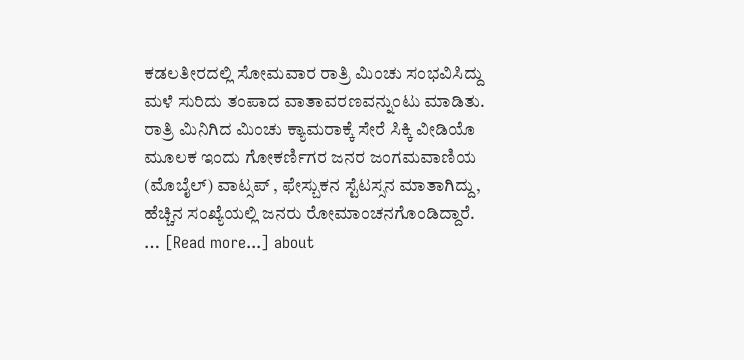ಕಡಲತೀರದಲ್ಲಿ ಸೋಮವಾರ ರಾತ್ರಿ ಮಿಂಚು ಸಂಭವಿಸಿದ್ದು ಮಳೆ ಸುರಿದು ತಂಪಾದ ವಾತಾವರಣವನ್ನುಂಟು ಮಾಡಿತು. ರಾತ್ರಿ ಮಿನಿಗಿದ ಮಿಂಚು ಕ್ಯಾಮರಾಕ್ಕೆ ಸೇರೆ ಸಿಕ್ಕಿ ವೀಡಿಯೊ ಮೂಲಕ ಇಂದು ಗೋಕರ್ಣಿಗರ ಜನರ ಜಂಗಮವಾಣಿಯ (ಮೊಬೈಲ್) ವಾಟ್ಸಪ್ , ಫೇಸ್ಬುಕನ ಸ್ಟೆಟಸ್ಸನ ಮಾತಾಗಿದ್ದು, ಹೆಚ್ಚಿನ ಸಂಖ್ಯೆಯಲ್ಲಿ ಜನರು ರೋಮಾಂಚನಗೊಂಡಿದ್ದಾರೆ. … [Read more...] about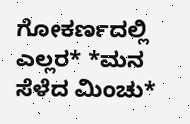ಗೋಕರ್ಣದಲ್ಲಿ ಎಲ್ಲರ* *ಮನ ಸೆಳೆದ ಮಿಂಚು*